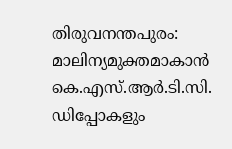തിരുവനന്തപുരം: മാലിന്യമുക്തമാകാൻ കെ.എസ്.ആർ.ടി.സി. ഡിപ്പോകളും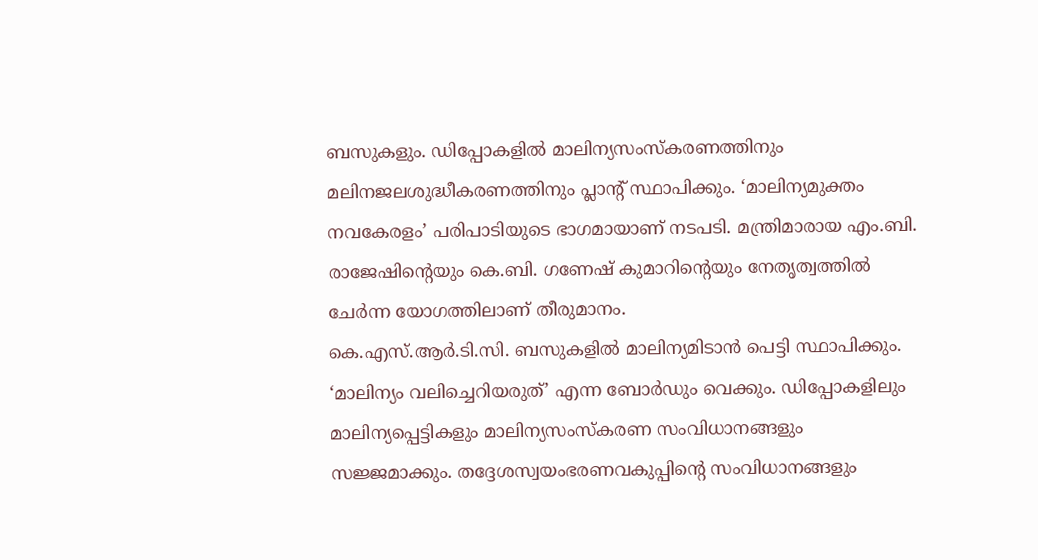ബസുകളും. ഡിപ്പോകളിൽ മാലിന്യസംസ്കരണത്തിനും മലിനജലശുദ്ധീകരണത്തിനും പ്ലാന്റ് സ്ഥാപിക്കും. ‘മാലിന്യമുക്തം നവകേരളം’ പരിപാടിയുടെ ഭാഗമായാണ് നടപടി. മന്ത്രിമാരായ എം.ബി. രാജേഷിന്റെയും കെ.ബി. ഗണേഷ് കുമാറിന്റെയും നേതൃത്വത്തിൽ ചേർന്ന യോഗത്തിലാണ് തീരുമാനം.
കെ.എസ്.ആർ.ടി.സി. ബസുകളിൽ മാലിന്യമിടാൻ പെട്ടി സ്ഥാപിക്കും. ‘മാലിന്യം വലിച്ചെറിയരുത്’ എന്ന ബോർഡും വെക്കും. ഡിപ്പോകളിലും മാലിന്യപ്പെട്ടികളും മാലിന്യസംസ്കരണ സംവിധാനങ്ങളും സജ്ജമാക്കും. തദ്ദേശസ്വയംഭരണവകുപ്പിന്റെ സംവിധാനങ്ങളും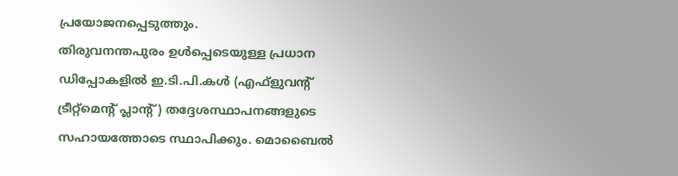പ്രയോജനപ്പെടുത്തും.
തിരുവനന്തപുരം ഉൾപ്പെടെയുള്ള പ്രധാന ഡിപ്പോകളിൽ ഇ.ടി.പി.കൾ (എഫ്ളുവന്റ് ട്രീറ്റ്മെന്റ് പ്ലാന്റ്) തദ്ദേശസ്ഥാപനങ്ങളുടെ സഹായത്തോടെ സ്ഥാപിക്കും. മൊബൈൽ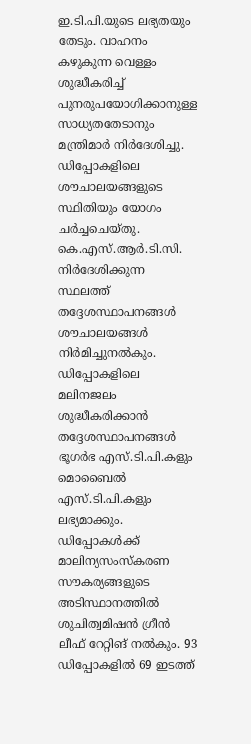ഇ.ടി.പി.യുടെ ലഭ്യതയും തേടും. വാഹനം കഴുകുന്ന വെള്ളം ശുദ്ധീകരിച്ച് പുനരുപയോഗിക്കാനുള്ള സാധ്യതതേടാനും മന്ത്രിമാർ നിർദേശിച്ചു. ഡിപ്പോകളിലെ ശൗചാലയങ്ങളുടെ സ്ഥിതിയും യോഗം ചർച്ചചെയ്തു.
കെ.എസ്.ആർ.ടി.സി. നിർദേശിക്കുന്ന സ്ഥലത്ത് തദ്ദേശസ്ഥാപനങ്ങൾ ശൗചാലയങ്ങൾ നിർമിച്ചുനൽകും. ഡിപ്പോകളിലെ മലിനജലം ശുദ്ധീകരിക്കാൻ തദ്ദേശസ്ഥാപനങ്ങൾ ഭൂഗർഭ എസ്.ടി.പി.കളും മൊബൈൽ എസ്.ടി.പി.കളും ലഭ്യമാക്കും.
ഡിപ്പോകൾക്ക് മാലിന്യസംസ്കരണ സൗകര്യങ്ങളുടെ അടിസ്ഥാനത്തിൽ ശുചിത്വമിഷൻ ഗ്രീൻ ലീഫ് റേറ്റിങ് നൽകും. 93 ഡിപ്പോകളിൽ 69 ഇടത്ത്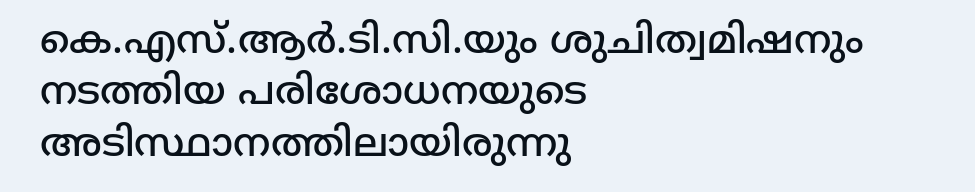കെ.എസ്.ആർ.ടി.സി.യും ശുചിത്വമിഷനും നടത്തിയ പരിശോധനയുടെ അടിസ്ഥാനത്തിലായിരുന്നു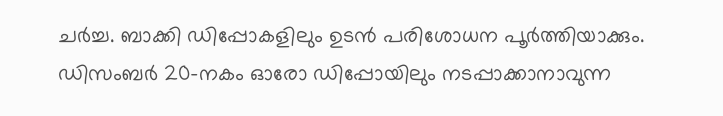ചർച്ച. ബാക്കി ഡിപ്പോകളിലും ഉടൻ പരിശോധന പൂർത്തിയാക്കും. ഡിസംബർ 20-നകം ഓരോ ഡിപ്പോയിലും നടപ്പാക്കാനാവുന്ന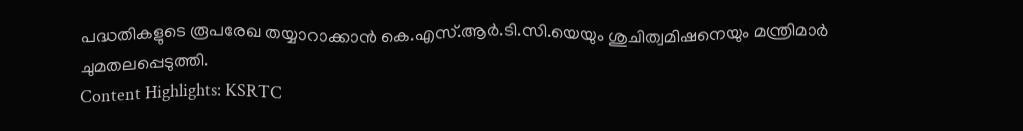പദ്ധതികളുടെ രൂപരേഖ തയ്യാറാക്കാൻ കെ.എസ്.ആർ.ടി.സി.യെയും ശുചിത്വമിഷനെയും മന്ത്രിമാർ ചുമതലപ്പെടുത്തി.
Content Highlights: KSRTC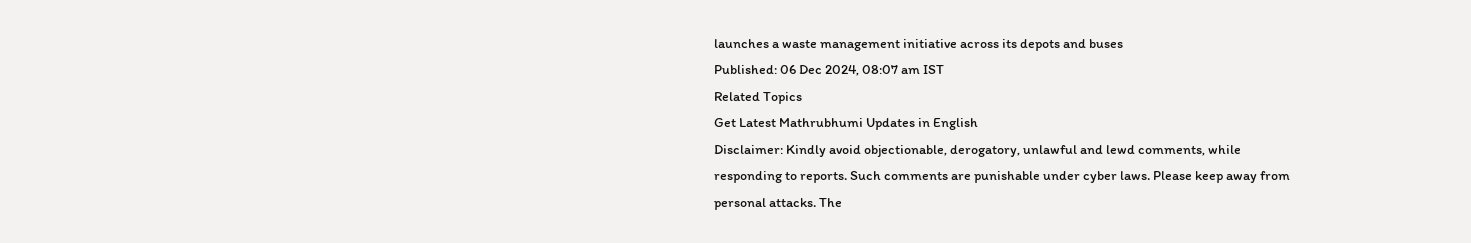launches a waste management initiative across its depots and buses
Published: 06 Dec 2024, 08:07 am IST
Related Topics
Get Latest Mathrubhumi Updates in English
Disclaimer: Kindly avoid objectionable, derogatory, unlawful and lewd comments, while responding to reports. Such comments are punishable under cyber laws. Please keep away from personal attacks. The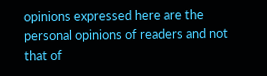opinions expressed here are the personal opinions of readers and not that of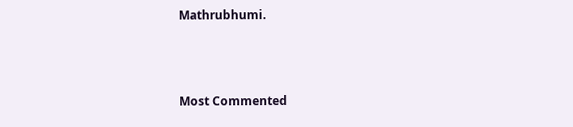Mathrubhumi.



Most Commented